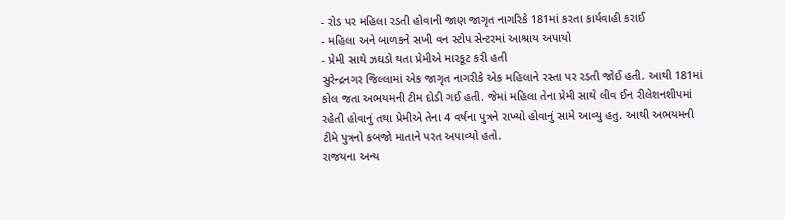- રોડ પર મહિલા રડતી હોવાની જાણ જાગૃત નાગરિકે 181માં કરતા કાર્યવાહી કરાઈ
- મહિલા અને બાળકને સખી વન સ્ટોપ સેન્ટરમાં આશ્રાય અપાયો
- પ્રેમી સાથે ઝઘડો થતા પ્રેમીએ મારકૂટ કરી હતી
સુરેન્દ્રનગર જિલ્લામાં એક જાગૃત નાગરીકે એક મહિલાને રસ્તા પર રડતી જોઈ હતી. આથી 181માં કોલ જતા અભયમની ટીમ દોડી ગઈ હતી. જેમાં મહિલા તેના પ્રેમી સાથે લીવ ઈન રીલેશનશીપમાં રહેતી હોવાનું તથા પ્રેમીએ તેના 4 વર્ષના પુત્રને રાખ્યો હોવાનું સામે આવ્યુ હતુ. આથી અભયમની ટીમે પુત્રનો કબજો માતાને પરત અપાવ્યો હતો.
રાજયના અન્ય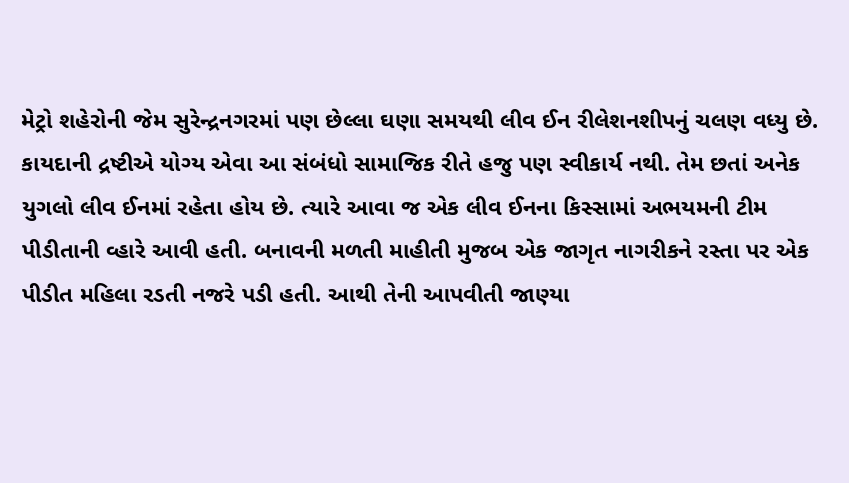મેટ્રો શહેરોની જેમ સુરેન્દ્રનગરમાં પણ છેલ્લા ઘણા સમયથી લીવ ઈન રીલેશનશીપનું ચલણ વધ્યુ છે. કાયદાની દ્રષ્ટીએ યોગ્ય એવા આ સંબંધો સામાજિક રીતે હજુ પણ સ્વીકાર્ય નથી. તેમ છતાં અનેક યુગલો લીવ ઈનમાં રહેતા હોય છે. ત્યારે આવા જ એક લીવ ઈનના કિસ્સામાં અભયમની ટીમ પીડીતાની વ્હારે આવી હતી. બનાવની મળતી માહીતી મુજબ એક જાગૃત નાગરીકને રસ્તા પર એક પીડીત મહિલા રડતી નજરે પડી હતી. આથી તેની આપવીતી જાણ્યા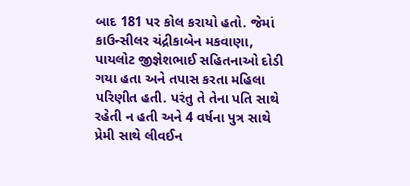બાદ 181 પર કોલ કરાયો હતો. જેમાં કાઉન્સીલર ચંદ્રીકાબેન મકવાણા, પાયલોટ જીજ્ઞેશભાઈ સહિતનાઓ દોડી ગયા હતા અને તપાસ કરતા મહિલા પરિણીત હતી. પરંતુ તે તેના પતિ સાથે રહેતી ન હતી અને 4 વર્ષના પુત્ર સાથે પ્રેમી સાથે લીવઈન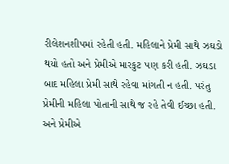રીલેશનશીપમાં રહેતી હતી. મહિલાને પ્રેમી સાથે ઝઘડો થયો હતો અને પ્રેમીએ મારકુટ પણ કરી હતી. ઝઘડા બાદ મહિલા પ્રેમી સાથે રહેવા માંગતી ન હતી. પરંતુ પ્રેમીની મહિલા પોતાની સાથે જ રહે તેવી ઈચ્છા હતી. અને પ્રેમીએ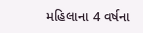મહિલાના 4 વર્ષના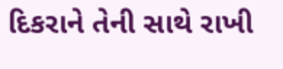દિકરાને તેની સાથે રાખી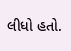લીધો હતો.